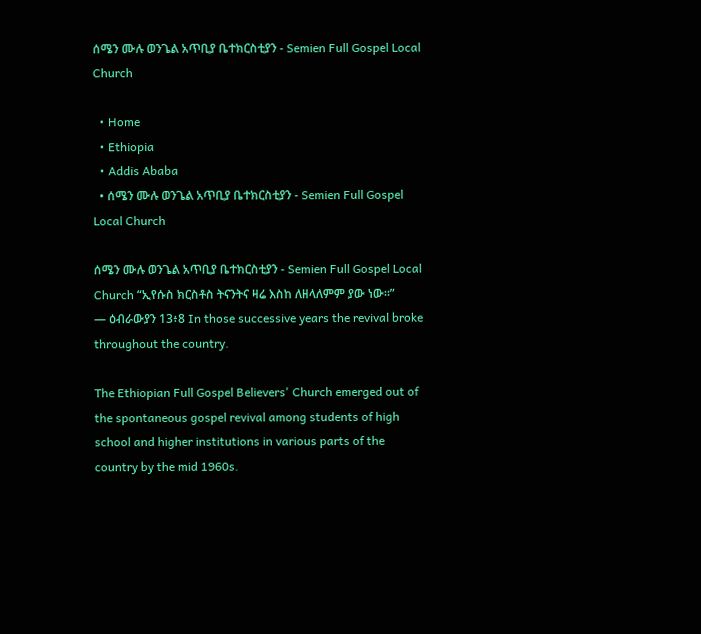ሰሜን ሙሉ ወንጌል አጥቢያ ቤተክርስቲያን - Semien Full Gospel Local Church

  • Home
  • Ethiopia
  • Addis Ababa
  • ሰሜን ሙሉ ወንጌል አጥቢያ ቤተክርስቲያን - Semien Full Gospel Local Church

ሰሜን ሙሉ ወንጌል አጥቢያ ቤተክርስቲያን - Semien Full Gospel Local Church “ኢየሱስ ክርስቶስ ትናንትና ዛሬ እስከ ለዘላለምም ያው ነው።”
— ዕብራውያን 13፥8 In those successive years the revival broke throughout the country.

The Ethiopian Full Gospel Believers' Church emerged out of the spontaneous gospel revival among students of high school and higher institutions in various parts of the country by the mid 1960s.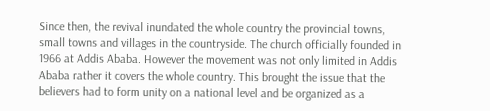Since then, the revival inundated the whole country the provincial towns, small towns and villages in the countryside. The church officially founded in 1966 at Addis Ababa. However the movement was not only limited in Addis Ababa rather it covers the whole country. This brought the issue that the believers had to form unity on a national level and be organized as a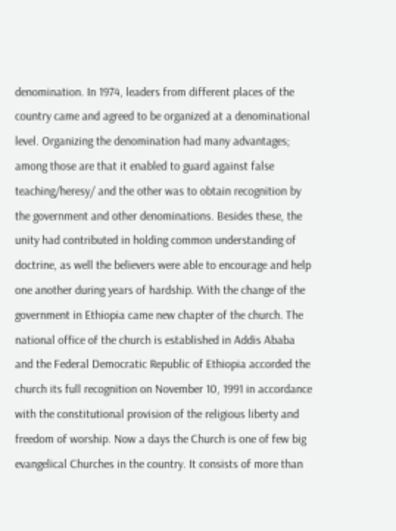denomination. In 1974, leaders from different places of the country came and agreed to be organized at a denominational level. Organizing the denomination had many advantages; among those are that it enabled to guard against false teaching/heresy/ and the other was to obtain recognition by the government and other denominations. Besides these, the unity had contributed in holding common understanding of doctrine, as well the believers were able to encourage and help one another during years of hardship. With the change of the government in Ethiopia came new chapter of the church. The national office of the church is established in Addis Ababa and the Federal Democratic Republic of Ethiopia accorded the church its full recognition on November 10, 1991 in accordance with the constitutional provision of the religious liberty and freedom of worship. Now a days the Church is one of few big evangelical Churches in the country. It consists of more than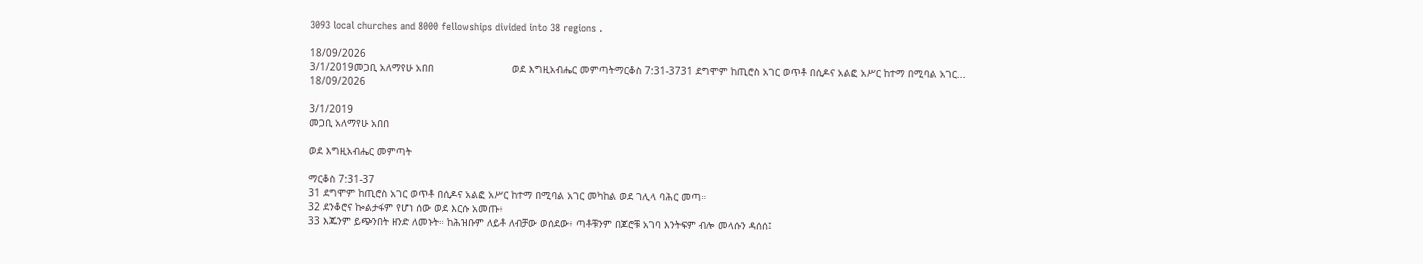3093 local churches and 8000 fellowships divided into 38 regions .

18/09/2026
3/1/2019መጋቢ አለማየሁ አበበ                          ወደ እግዚአብሔር መምጣትማርቆስ 7:31-3731 ደግሞም ከጢሮስ አገር ወጥቶ በሲዶና አልፎ አሥር ከተማ በሚባል አገር...
18/09/2026

3/1/2019
መጋቢ አለማየሁ አበበ

ወደ እግዚአብሔር መምጣት

ማርቆስ 7:31-37
31 ደግሞም ከጢሮስ አገር ወጥቶ በሲዶና አልፎ አሥር ከተማ በሚባል አገር መካከል ወደ ገሊላ ባሕር መጣ።
32 ደንቆሮና ኰልታፋም የሆነ ሰው ወደ እርሱ አመጡ፥
33 እጁንም ይጭንበት ዘንድ ለመኑት። ከሕዝቡም ለይቶ ለብቻው ወሰደው፥ ጣቶቹንም በጆሮቹ አገባ እንትፍም ብሎ መላሱን ዳሰሰ፤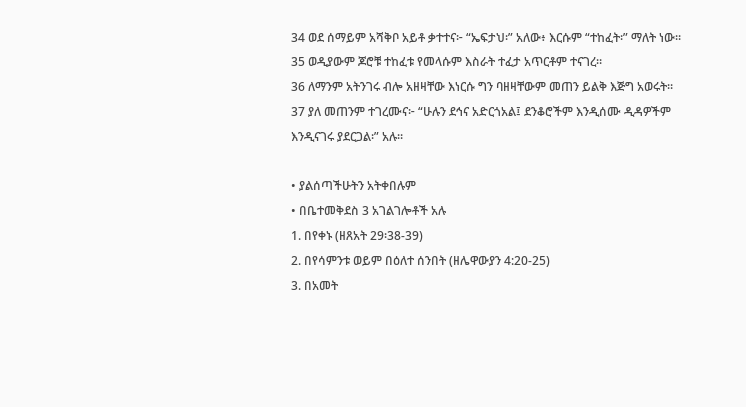34 ወደ ሰማይም አሻቅቦ አይቶ ቃተተና፦ “ኤፍታህ፡” አለው፥ እርሱም “ተከፈት፡” ማለት ነው።
35 ወዲያውም ጆሮቹ ተከፈቱ የመላሱም እስራት ተፈታ አጥርቶም ተናገረ።
36 ለማንም አትንገሩ ብሎ አዘዛቸው እነርሱ ግን ባዘዛቸውም መጠን ይልቅ እጅግ አወሩት።
37 ያለ መጠንም ተገረሙና፦ “ሁሉን ደኅና አድርጎአል፤ ደንቆሮችም እንዲሰሙ ዲዳዎችም እንዲናገሩ ያደርጋል፡” አሉ።

• ያልሰጣችሁትን አትቀበሉም
• በቤተመቅደስ 3 አገልገሎቶች አሉ
1. በየቀኑ (ዘጸአት 29፡38-39)
2. በየሳምንቱ ወይም በዕለተ ሰንበት (ዘሌዋውያን 4:20-25)
3. በአመት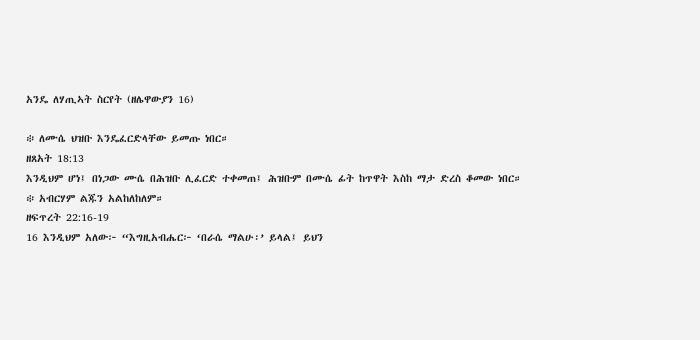አንዴ ለሃጢኣት ስርየት (ዘሌዋውያን 16)

፨ ለሙሴ ህዝቡ እንዴፈርድላቸው ይመጡ ነበር።
ዘጸአት 18:13
እንዲህም ሆነ፤ በነጋው ሙሴ በሕዝቡ ሊፈርድ ተቀመጠ፤ ሕዝቡም በሙሴ ፊት ከጥዋት እስከ ማታ ድረስ ቆመው ነበር።
፨ አብርሃም ልጁን አልከለከለም።
ዘፍጥረት 22:16-19
16 እንዲህም አለው፦ “እግዚአብሔር፦ ‘በራሴ ማልሁ፡’ ይላል፤ ይህን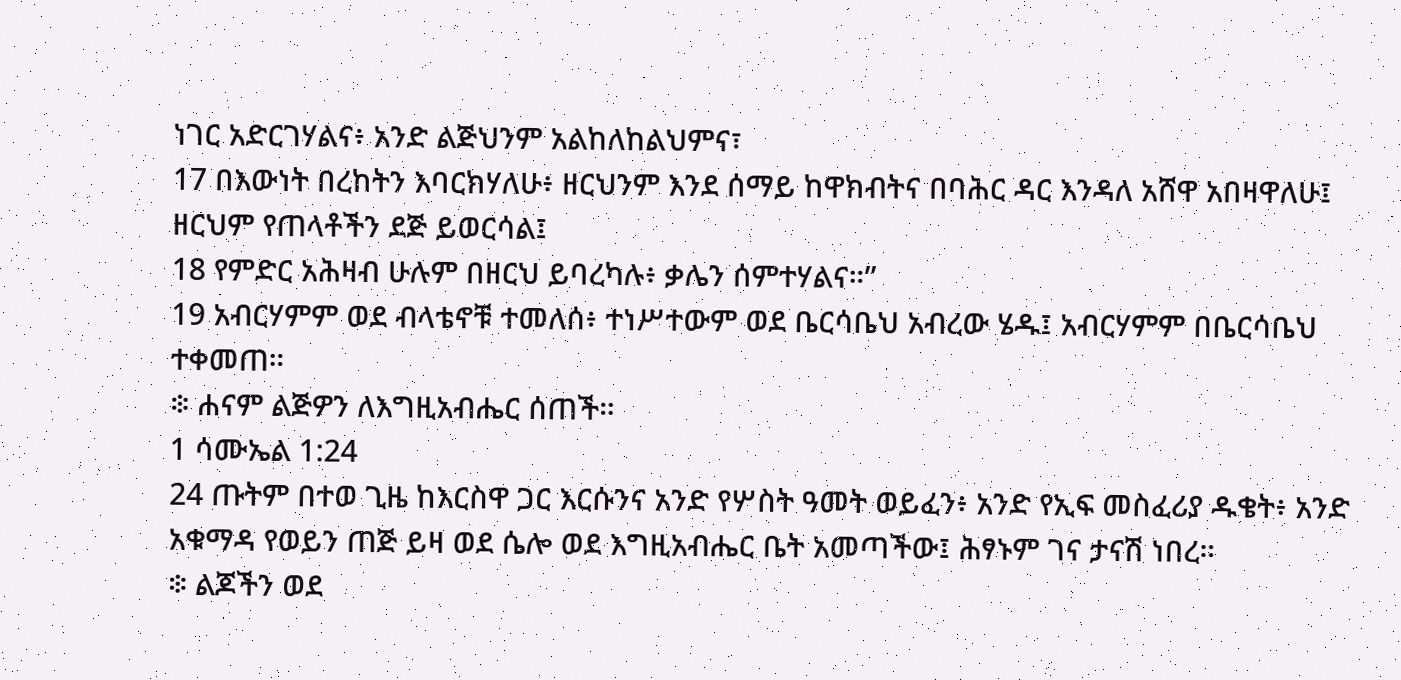ነገር አድርገሃልና፥ አንድ ልጅህንም አልከለከልህምና፣
17 በእውነት በረከትን እባርክሃለሁ፥ ዘርህንም እንደ ሰማይ ከዋክብትና በባሕር ዳር እንዳለ አሸዋ አበዛዋለሁ፤ ዘርህም የጠላቶችን ደጅ ይወርሳል፤
18 የምድር አሕዛብ ሁሉም በዘርህ ይባረካሉ፥ ቃሌን ሰምተሃልና።”
19 አብርሃምም ወደ ብላቴኖቹ ተመለሰ፥ ተነሥተውም ወደ ቤርሳቤህ አብረው ሄዱ፤ አብርሃምም በቤርሳቤህ ተቀመጠ።
፨ ሐናም ልጅዎን ለእግዚአብሔር ሰጠች።
1 ሳሙኤል 1:24
24 ጡትም በተወ ጊዜ ከእርስዋ ጋር እርሱንና አንድ የሦስት ዓመት ወይፈን፥ አንድ የኢፍ መስፈሪያ ዱቄት፥ አንድ አቁማዳ የወይን ጠጅ ይዛ ወደ ሴሎ ወደ እግዚአብሔር ቤት አመጣችው፤ ሕፃኑም ገና ታናሽ ነበረ።
፨ ልጆችን ወደ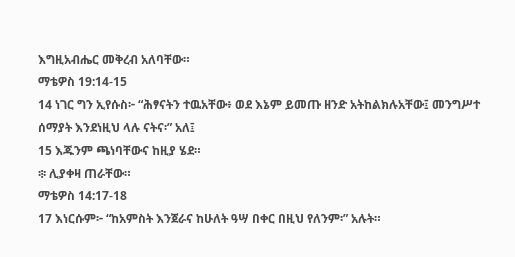እግዚአብሔር መቅረብ አለባቸው።
ማቴዎስ 19:14-15
14 ነገር ግን ኢየሱስ፦ “ሕፃናትን ተዉአቸው፥ ወደ እኔም ይመጡ ዘንድ አትከልክሉአቸው፤ መንግሥተ ሰማያት እንደነዚህ ላሉ ናትና፡” አለ፤
15 እጁንም ጫነባቸውና ከዚያ ሄደ።
፨ ሊያቀዛ ጠራቸው።
ማቴዎስ 14:17-18
17 እነርሱም፦ “ከአምስት እንጀራና ከሁለት ዓሣ በቀር በዚህ የለንም፡” አሉት።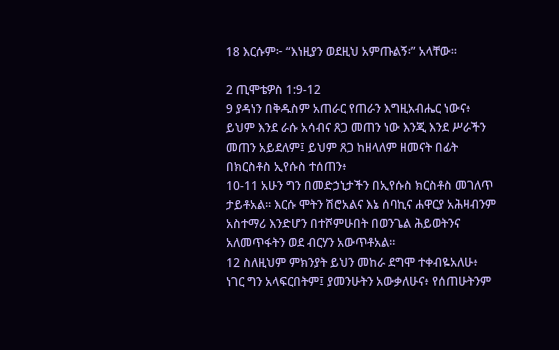18 እርሱም፦ “እነዚያን ወደዚህ አምጡልኝ፡” አላቸው።

2 ጢሞቴዎስ 1:9-12
9 ያዳነን በቅዱስም አጠራር የጠራን እግዚአብሔር ነውና፥ ይህም እንደ ራሱ አሳብና ጸጋ መጠን ነው እንጂ እንደ ሥራችን መጠን አይደለም፤ ይህም ጸጋ ከዘላለም ዘመናት በፊት በክርስቶስ ኢየሱስ ተሰጠን፥
10-11 አሁን ግን በመድኃኒታችን በኢየሱስ ክርስቶስ መገለጥ ታይቶአል። እርሱ ሞትን ሽሮአልና እኔ ሰባኪና ሐዋርያ አሕዛብንም አስተማሪ እንድሆን በተሾምሁበት በወንጌል ሕይወትንና አለመጥፋትን ወደ ብርሃን አውጥቶአል።
12 ስለዚህም ምክንያት ይህን መከራ ደግሞ ተቀብዬአለሁ፥ ነገር ግን አላፍርበትም፤ ያመንሁትን አውቃለሁና፥ የሰጠሁትንም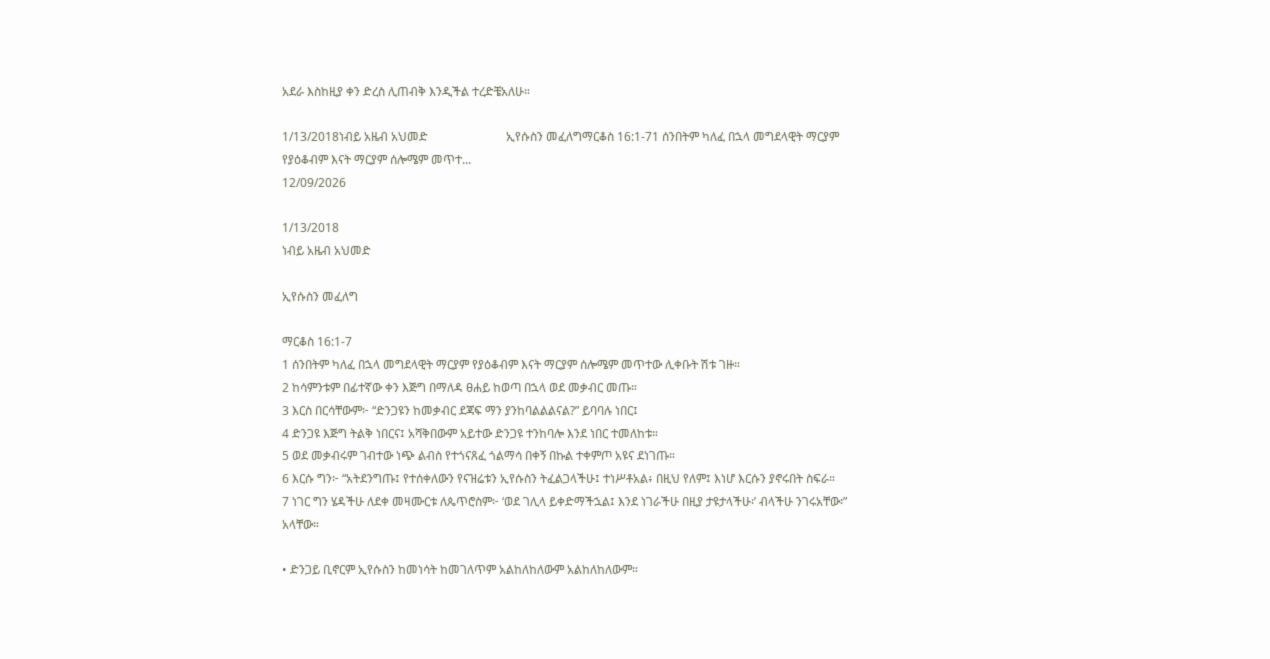አደራ እስከዚያ ቀን ድረስ ሊጠብቅ እንዲችል ተረድቼአለሁ።

1/13/2018ነብይ አዜብ አህመድ                          ኢየሱስን መፈለግማርቆስ 16:1-71 ሰንበትም ካለፈ በኋላ መግደላዊት ማርያም የያዕቆብም እናት ማርያም ሰሎሜም መጥተ...
12/09/2026

1/13/2018
ነብይ አዜብ አህመድ

ኢየሱስን መፈለግ

ማርቆስ 16:1-7
1 ሰንበትም ካለፈ በኋላ መግደላዊት ማርያም የያዕቆብም እናት ማርያም ሰሎሜም መጥተው ሊቀቡት ሽቱ ገዙ።
2 ከሳምንቱም በፊተኛው ቀን እጅግ በማለዳ ፀሐይ ከወጣ በኋላ ወደ መቃብር መጡ።
3 እርስ በርሳቸውም፦ “ድንጋዩን ከመቃብር ደጃፍ ማን ያንከባልልልናል?” ይባባሉ ነበር፤
4 ድንጋዩ እጅግ ትልቅ ነበርና፤ አሻቅበውም አይተው ድንጋዩ ተንከባሎ እንደ ነበር ተመለከቱ።
5 ወደ መቃብሩም ገብተው ነጭ ልብስ የተጎናጸፈ ጎልማሳ በቀኝ በኩል ተቀምጦ አዩና ደነገጡ።
6 እርሱ ግን፦ “አትደንግጡ፤ የተሰቀለውን የናዝሬቱን ኢየሱስን ትፈልጋላችሁ፤ ተነሥቶአል፥ በዚህ የለም፤ እነሆ እርሱን ያኖሩበት ስፍራ።
7 ነገር ግን ሄዳችሁ ለደቀ መዛሙርቱ ለጴጥሮስም፦ ‘ወደ ገሊላ ይቀድማችኋል፤ እንደ ነገራችሁ በዚያ ታዩታላችሁ፡’ ብላችሁ ንገሩአቸው፡” አላቸው።

• ድንጋይ ቢኖርም ኢየሱስን ከመነሳት ከመገለጥም አልከለከለውም አልከለከለውም።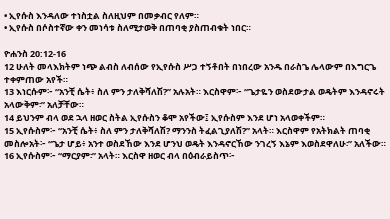• ኢየሱስ እንዳለው ተነስቷል ስለዚህም በመቃብር የለም።
• ኢየሱስ በሶስተኛው ቀን መነሳቱ ስለሚታወቅ በጠባቂ ያስጠብቁት ነበር።

ዮሐንስ 20:12-16
12 ሁለት መላእክትም ነጭ ልብስ ለብሰው የኢየሱስ ሥጋ ተኝቶበት በነበረው አንዱ በራስጌ ሌላውም በእግርጌ ተቀምጠው አየች።
13 እነርሱም፦ “አንቺ ሴት፥ ስለ ምን ታለቅሻለሽ?” አሉአት። እርስዋም፦ “ጌታዬን ወስደውታል ወዴትም እንዳኖሩት አላውቅም፡” አለቻቸው።
14 ይህንም ብላ ወደ ኋላ ዘወር ስትል ኢየሱስን ቆሞ አየችው፤ ኢየሱስም እንደ ሆነ አላወቀችም።
15 ኢየሱስም፦ “አንቺ ሴት፥ ስለ ምን ታለቅሻለሽ? ማንንስ ትፈልጊያለሽ?” አላት። እርስዋም የአትክልት ጠባቂ መስሎአት፦ “ጌታ ሆይ፥ አንተ ወስደኸው እንደ ሆንህ ወዴት እንዳኖርኸው ንገረኝ እኔም እወስደዋለሁ፡” አለችው።
16 ኢየሱስም፦ “ማርያም፡” አላት። እርስዋ ዘወር ብላ በዕብራይስጥ፦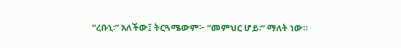“ረቡኒ፡” አለችው፤ ትርጓሜውም፦ “መምህር ሆይ፡” ማለት ነው።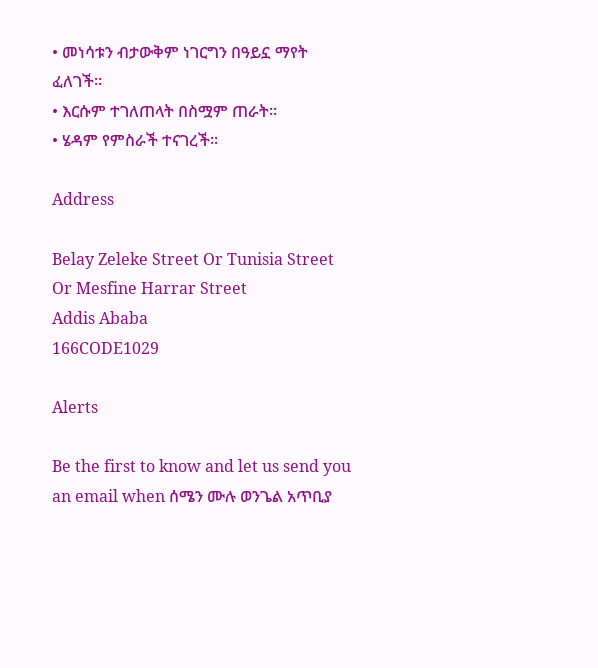• መነሳቱን ብታውቅም ነገርግን በዓይኗ ማየት ፈለገች።
• እርሱም ተገለጠላት በስሟም ጠራት።
• ሄዳም የምስራች ተናገረች።

Address

Belay Zeleke Street Or Tunisia Street Or Mesfine Harrar Street
Addis Ababa
166CODE1029

Alerts

Be the first to know and let us send you an email when ሰሜን ሙሉ ወንጌል አጥቢያ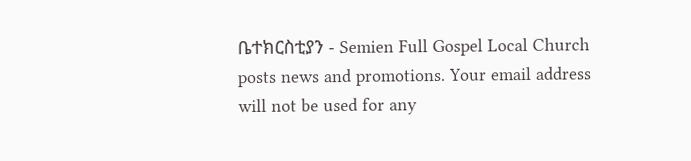ቤተክርስቲያን - Semien Full Gospel Local Church posts news and promotions. Your email address will not be used for any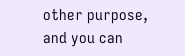other purpose, and you can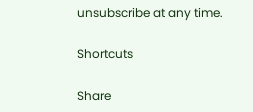unsubscribe at any time.

Shortcuts

Share